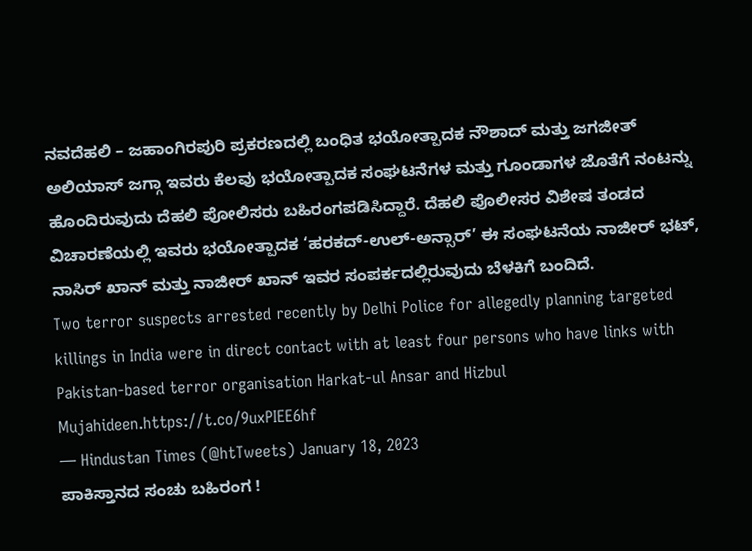ನವದೆಹಲಿ – ಜಹಾಂಗಿರಪುರಿ ಪ್ರಕರಣದಲ್ಲಿ ಬಂಧಿತ ಭಯೋತ್ಪಾದಕ ನೌಶಾದ್ ಮತ್ತು ಜಗಜೀತ್ ಅಲಿಯಾಸ್ ಜಗ್ಗಾ ಇವರು ಕೆಲವು ಭಯೋತ್ಪಾದಕ ಸಂಘಟನೆಗಳ ಮತ್ತು ಗೂಂಡಾಗಳ ಜೊತೆಗೆ ನಂಟನ್ನು ಹೊಂದಿರುವುದು ದೆಹಲಿ ಪೋಲಿಸರು ಬಹಿರಂಗಪಡಿಸಿದ್ದಾರೆ. ದೆಹಲಿ ಪೊಲೀಸರ ವಿಶೇಷ ತಂಡದ ವಿಚಾರಣೆಯಲ್ಲಿ ಇವರು ಭಯೋತ್ಪಾದಕ ‘ಹರಕದ್-ಉಲ್-ಅನ್ಸಾರ್’ ಈ ಸಂಘಟನೆಯ ನಾಜೀರ್ ಭಟ್, ನಾಸಿರ್ ಖಾನ್ ಮತ್ತು ನಾಜೀರ್ ಖಾನ್ ಇವರ ಸಂಪರ್ಕದಲ್ಲಿರುವುದು ಬೆಳಕಿಗೆ ಬಂದಿದೆ.
Two terror suspects arrested recently by Delhi Police for allegedly planning targeted killings in India were in direct contact with at least four persons who have links with Pakistan-based terror organisation Harkat-ul Ansar and Hizbul Mujahideen.https://t.co/9uxPIEE6hf
— Hindustan Times (@htTweets) January 18, 2023
ಪಾಕಿಸ್ತಾನದ ಸಂಚು ಬಹಿರಂಗ !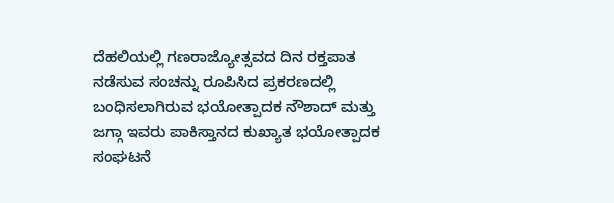ದೆಹಲಿಯಲ್ಲಿ ಗಣರಾಜ್ಯೋತ್ಸವದ ದಿನ ರಕ್ತಪಾತ ನಡೆಸುವ ಸಂಚನ್ನು ರೂಪಿಸಿದ ಪ್ರಕರಣದಲ್ಲಿ ಬಂಧಿಸಲಾಗಿರುವ ಭಯೋತ್ಪಾದಕ ನೌಶಾದ್ ಮತ್ತು ಜಗ್ಗಾ ಇವರು ಪಾಕಿಸ್ತಾನದ ಕುಖ್ಯಾತ ಭಯೋತ್ಪಾದಕ ಸಂಘಟನೆ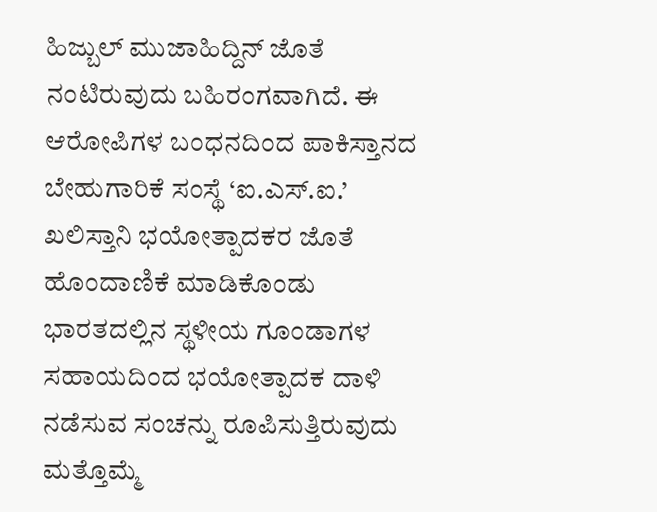ಹಿಜ್ಬುಲ್ ಮುಜಾಹಿದ್ದಿನ್ ಜೊತೆ ನಂಟಿರುವುದು ಬಹಿರಂಗವಾಗಿದೆ. ಈ ಆರೋಪಿಗಳ ಬಂಧನದಿಂದ ಪಾಕಿಸ್ತಾನದ ಬೇಹುಗಾರಿಕೆ ಸಂಸ್ಥೆ ‘ಐ.ಎಸ್.ಐ.’ ಖಲಿಸ್ತಾನಿ ಭಯೋತ್ಪಾದಕರ ಜೊತೆ ಹೊಂದಾಣಿಕೆ ಮಾಡಿಕೊಂಡು ಭಾರತದಲ್ಲಿನ ಸ್ಥಳೀಯ ಗೂಂಡಾಗಳ ಸಹಾಯದಿಂದ ಭಯೋತ್ಪಾದಕ ದಾಳಿ ನಡೆಸುವ ಸಂಚನ್ನು ರೂಪಿಸುತ್ತಿರುವುದು ಮತ್ತೊಮ್ಮೆ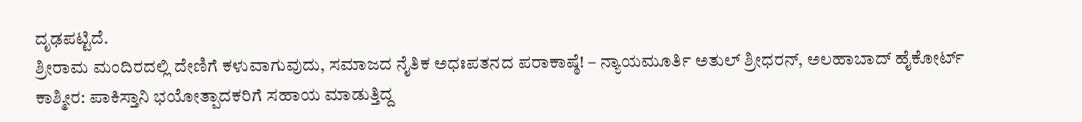ದೃಢಪಟ್ಟಿದೆ.
ಶ್ರೀರಾಮ ಮಂದಿರದಲ್ಲಿ ದೇಣಿಗೆ ಕಳುವಾಗುವುದು, ಸಮಾಜದ ನೈತಿಕ ಅಧಃಪತನದ ಪರಾಕಾಷ್ಠೆ! – ನ್ಯಾಯಮೂರ್ತಿ ಅತುಲ್ ಶ್ರೀಧರನ್, ಅಲಹಾಬಾದ್ ಹೈಕೋರ್ಟ್
ಕಾಶ್ಮೀರ: ಪಾಕಿಸ್ತಾನಿ ಭಯೋತ್ಪಾದಕರಿಗೆ ಸಹಾಯ ಮಾಡುತ್ತಿದ್ದ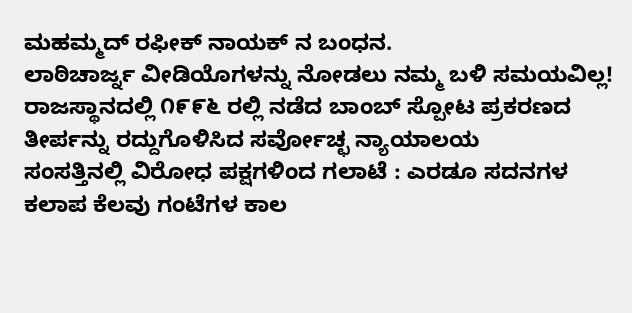ಮಹಮ್ಮದ್ ರಫೀಕ್ ನಾಯಕ್ ನ ಬಂಧನ.
ಲಾಠಿಚಾರ್ಜ್ನ ವೀಡಿಯೊಗಳನ್ನು ನೋಡಲು ನಮ್ಮ ಬಳಿ ಸಮಯವಿಲ್ಲ!
ರಾಜಸ್ಥಾನದಲ್ಲಿ ೧೯೯೬ ರಲ್ಲಿ ನಡೆದ ಬಾಂಬ್ ಸ್ಪೋಟ ಪ್ರಕರಣದ ತೀರ್ಪನ್ನು ರದ್ದುಗೊಳಿಸಿದ ಸರ್ವೋಚ್ಛ ನ್ಯಾಯಾಲಯ
ಸಂಸತ್ತಿನಲ್ಲಿ ವಿರೋಧ ಪಕ್ಷಗಳಿಂದ ಗಲಾಟೆ : ಎರಡೂ ಸದನಗಳ ಕಲಾಪ ಕೆಲವು ಗಂಟೆಗಳ ಕಾಲ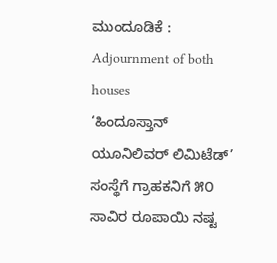ಮುಂದೂಡಿಕೆ : Adjournment of both houses
‘ಹಿಂದೂಸ್ತಾನ್ ಯೂನಿಲಿವರ್ ಲಿಮಿಟೆಡ್’ ಸಂಸ್ಥೆಗೆ ಗ್ರಾಹಕನಿಗೆ ೫೦ ಸಾವಿರ ರೂಪಾಯಿ ನಷ್ಟ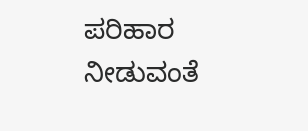ಪರಿಹಾರ ನೀಡುವಂತೆ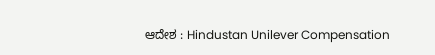ಆದೇಶ : Hindustan Unilever Compensation